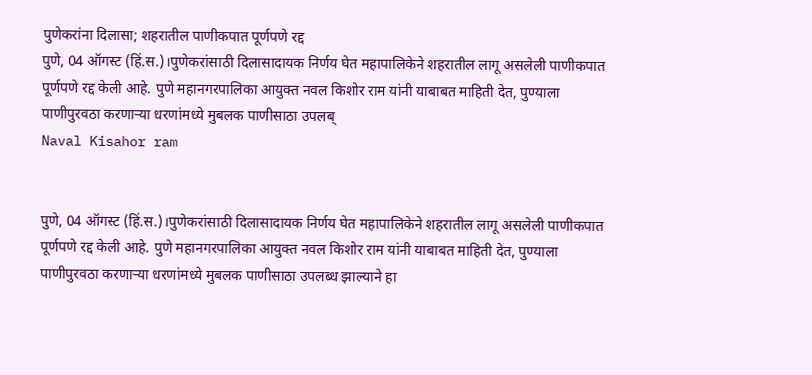पुणेकरांना दिलासा; शहरातील पाणीकपात पूर्णपणे रद्द
पुणे, 04 ऑगस्ट (हिं.स.)।पुणेकरांसाठी दिलासादायक निर्णय घेत महापालिकेने शहरातील लागू असलेली पाणीकपात पूर्णपणे रद्द केली आहे. पुणे महानगरपालिका आयुक्त नवल किशोर राम यांनी याबाबत माहिती देत, पुण्याला पाणीपुरवठा करणाऱ्या धरणांमध्ये मुबलक पाणीसाठा उपलब्
Naval Kisahor ram


पुणे, 04 ऑगस्ट (हिं.स.)।पुणेकरांसाठी दिलासादायक निर्णय घेत महापालिकेने शहरातील लागू असलेली पाणीकपात पूर्णपणे रद्द केली आहे. पुणे महानगरपालिका आयुक्त नवल किशोर राम यांनी याबाबत माहिती देत, पुण्याला पाणीपुरवठा करणाऱ्या धरणांमध्ये मुबलक पाणीसाठा उपलब्ध झाल्याने हा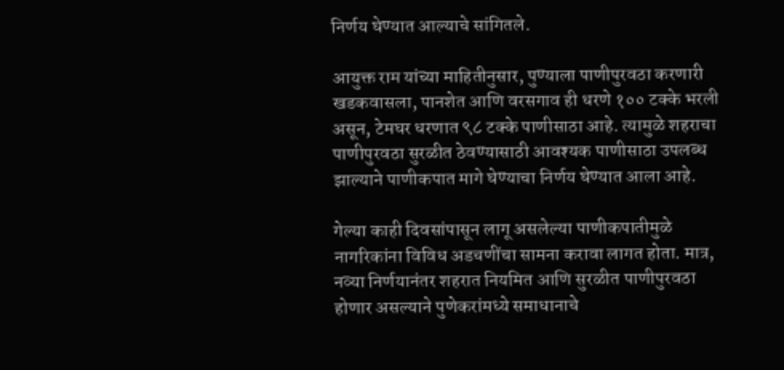निर्णय घेण्यात आल्याचे सांगितले.

आयुक्त राम यांच्या माहितीनुसार, पुण्याला पाणीपुरवठा करणारी खडकवासला, पानशेत आणि वरसगाव ही धरणे १०० टक्के भरली असून, टेमघर धरणात ९८ टक्के पाणीसाठा आहे. त्यामुळे शहराचा पाणीपुरवठा सुरळीत ठेवण्यासाठी आवश्यक पाणीसाठा उपलब्ध झाल्याने पाणीकपात मागे घेण्याचा निर्णय घेण्यात आला आहे.

गेल्या काही दिवसांपासून लागू असलेल्या पाणीकपातीमुळे नागरिकांना विविध अडचणींचा सामना करावा लागत होता. मात्र, नव्या निर्णयानंतर शहरात नियमित आणि सुरळीत पाणीपुरवठा होणार असल्याने पुणेकरांमध्ये समाधानाचे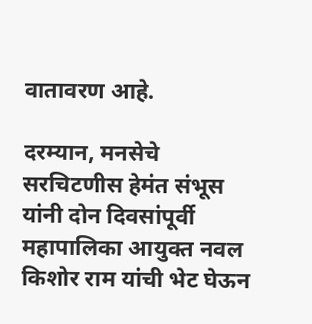वातावरण आहे.

दरम्यान, मनसेचे सरचिटणीस हेमंत संभूस यांनी दोन दिवसांपूर्वी महापालिका आयुक्त नवल किशोर राम यांची भेट घेऊन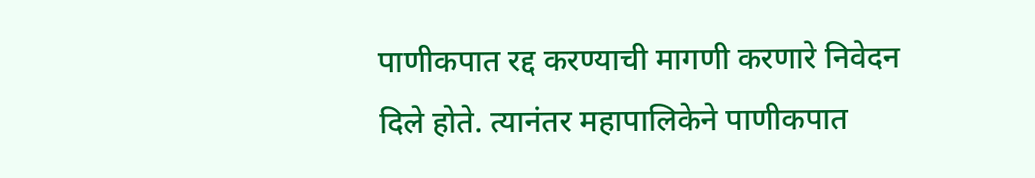पाणीकपात रद्द करण्याची मागणी करणारे निवेदन दिले होते. त्यानंतर महापालिकेने पाणीकपात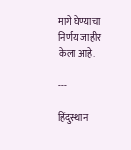मागे घेण्याचा निर्णय जाहीर केला आहे.

---

हिंदुस्थान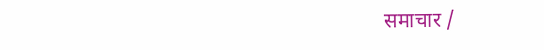समाचार /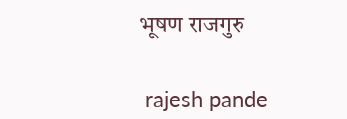भूषण राजगुरु


 rajesh pande